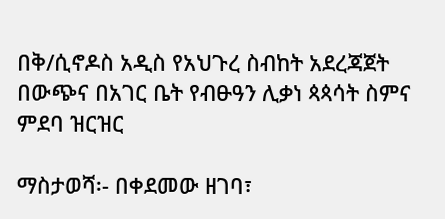በቅ/ሲኖዶስ አዲስ የአህጉረ ስብከት አደረጃጀት በውጭና በአገር ቤት የብፁዓን ሊቃነ ጳጳሳት ስምና ምደባ ዝርዝር

ማስታወሻ፡- በቀደመው ዘገባ፣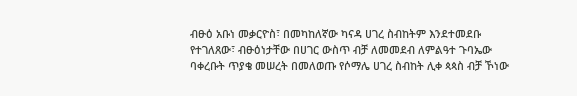ብፁዕ አቡነ መቃርዮስ፣ በመካከለኛው ካናዳ ሀገረ ስብከትም እንደተመደቡ የተገለጸው፣ ብፁዕነታቸው በሀገር ውስጥ ብቻ ለመመደብ ለምልዓተ ጉባኤው ባቀረቡት ጥያቄ መሠረት በመለወጡ የሶማሌ ሀገረ ስብከት ሊቀ ጳጳስ ብቻ ኾነው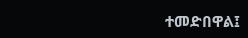ተመድበዋል፤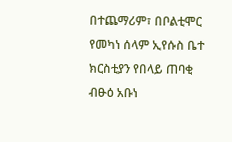በተጨማሪም፣ በቦልቲሞር የመካነ ሰላም ኢየሱስ ቤተ ክርስቲያን የበላይ ጠባቂ ብፁዕ አቡነ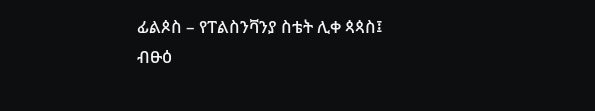ፊልጶስ – የፐልስንቫንያ ስቴት ሊቀ ጳጳስ፤ ብፁዕ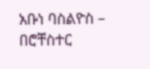አቡነ ባስልዮስ – በሮቸስተር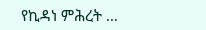የኪዳነ ምሕረት …